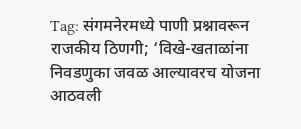Tag: संगमनेरमध्ये पाणी प्रश्नावरून राजकीय ठिणगी; ‘विखे-खताळांना निवडणुका जवळ आल्यावरच योजना आठवली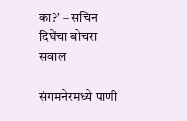का?’ – सचिन दिघेंचा बोचरा सवाल

संगमनेरमध्ये पाणी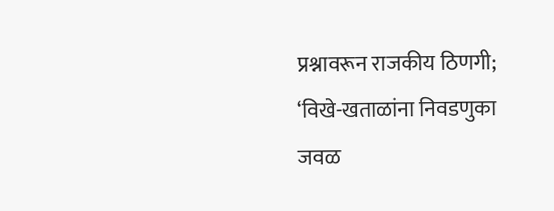प्रश्नावरून राजकीय ठिणगी; ‘विखे-खताळांना निवडणुका जवळ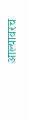आल्यावरच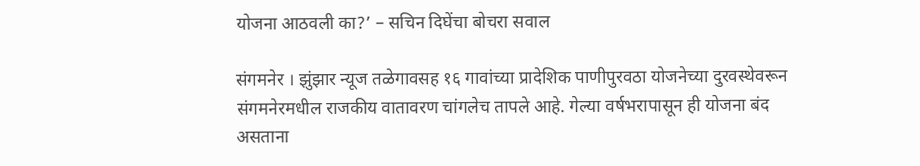योजना आठवली का?’ – सचिन दिघेंचा बोचरा सवाल

संगमनेर । झुंझार न्यूज तळेगावसह १६ गावांच्या प्रादेशिक पाणीपुरवठा योजनेच्या दुरवस्थेवरून संगमनेरमधील राजकीय वातावरण चांगलेच तापले आहे. गेल्या वर्षभरापासून ही योजना बंद असताना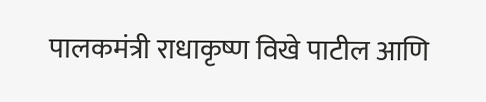पालकमंत्री राधाकृष्ण विखे पाटील आणि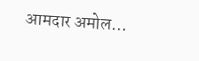आमदार अमोल…